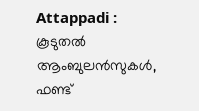Attappadi : കൂടുതല്‍ ആംബുലന്‍സുകള്‍, ഫണ്ട്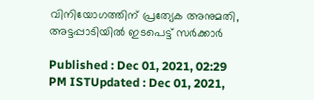വിനിയോഗത്തിന് പ്രത്യേക അനുമതി, അട്ടപ്പാടിയില്‍ ഇടപെട്ട് സര്‍ക്കാര്‍

Published : Dec 01, 2021, 02:29 PM ISTUpdated : Dec 01, 2021,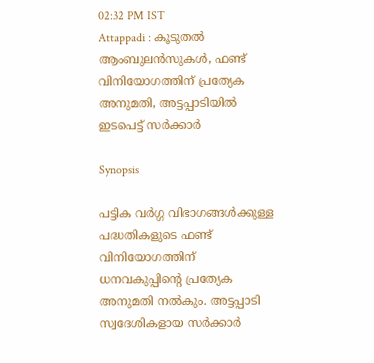02:32 PM IST
Attappadi : കൂടുതല്‍ ആംബുലന്‍സുകള്‍, ഫണ്ട് വിനിയോഗത്തിന് പ്രത്യേക അനുമതി, അട്ടപ്പാടിയില്‍ ഇടപെട്ട് സര്‍ക്കാര്‍

Synopsis

പട്ടിക വർഗ്ഗ വിഭാഗങ്ങൾക്കുള്ള പദ്ധതികളുടെ ഫണ്ട് വിനിയോഗത്തിന് ധനവകുപ്പിന്‍റെ പ്രത്യേക അനുമതി നൽകും. അട്ടപ്പാടി സ്വദേശികളായ സർക്കാർ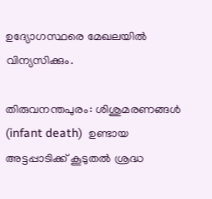ഉദ്യോഗസ്ഥരെ മേഖലയിൽ വിന്യസിക്കും.

തിരുവനന്തപുരം: ശിശുമരണങ്ങൾ (infant death)  ഉണ്ടായ അട്ടപ്പാടിക്ക് കൂടുതൽ ശ്രദ്ധ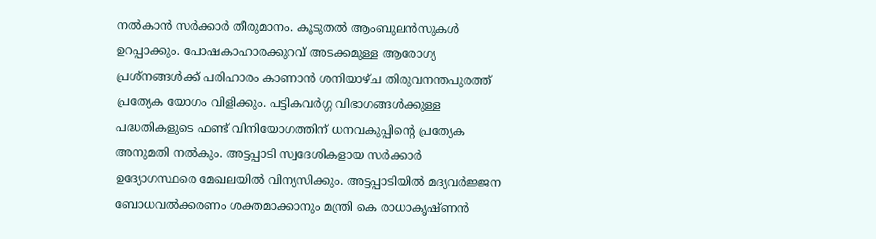നൽകാൻ സർക്കാർ തീരുമാനം. കൂടുതൽ ആംബുലൻസുകൾ ഉറപ്പാക്കും. പോഷകാഹാരക്കുറവ് അടക്കമുള്ള ആരോഗ്യ പ്രശ്നങ്ങൾക്ക് പരിഹാരം കാണാൻ ശനിയാഴ്ച തിരുവനന്തപുരത്ത് പ്രത്യേക യോഗം വിളിക്കും. പട്ടികവർഗ്ഗ വിഭാഗങ്ങൾക്കുള്ള പദ്ധതികളുടെ ഫണ്ട് വിനിയോഗത്തിന് ധനവകുപ്പിന്‍റെ പ്രത്യേക അനുമതി നൽകും. അട്ടപ്പാടി സ്വദേശികളായ സർക്കാർ ഉദ്യോഗസ്ഥരെ മേഖലയിൽ വിന്യസിക്കും. അട്ടപ്പാടിയിൽ മദ്യവർജ്ജന ബോധവൽക്കരണം ശക്തമാക്കാനും മന്ത്രി കെ രാധാകൃഷ്ണൻ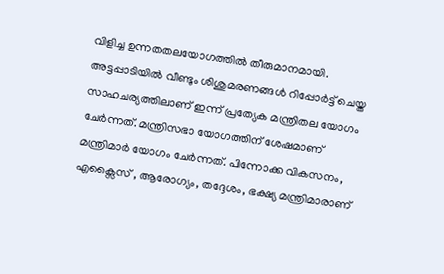വിളിച്ച ഉന്നതതലയോഗത്തിൽ തീരുമാനമായി. അട്ടപ്പാടിയില്‍ വീണ്ടും ശിശുമരണങ്ങള്‍ റിപ്പോർട്ട് ചെയ്ത സാഹചര്യത്തിലാണ് ഇന്ന് പ്രത്യേക മന്ത്രിതല യോഗം ചേർന്നത്. മന്ത്രിസഭാ യോഗത്തിന് ശേഷമാണ് മന്ത്രിമാർ യോഗം ചേർന്നത്. പിന്നോക്ക വികസനം, എക്സൈസ് , ആരോഗ്യം, തദ്ദേശം, ഭക്ഷ്യ മന്ത്രിമാരാണ്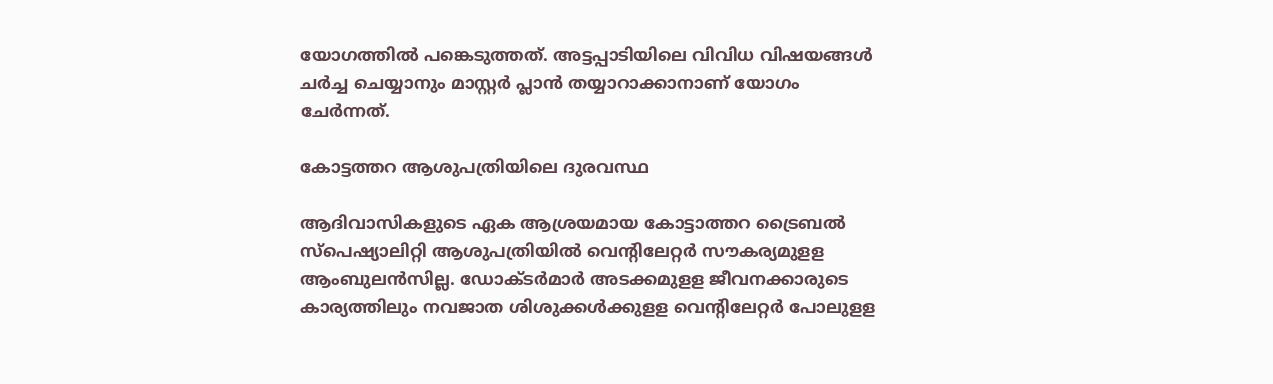യോഗത്തിൽ പങ്കെടുത്തത്. അട്ടപ്പാടിയിലെ വിവിധ വിഷയങ്ങള്‍ ചർച്ച ചെയ്യാനും മാസ്റ്റർ പ്ലാൻ തയ്യാറാക്കാനാണ് യോഗം ചേർന്നത്.

കോട്ടത്തറ ആശുപത്രിയിലെ ദുരവസ്ഥ

ആദിവാസികളുടെ ഏക ആശ്രയമായ കോട്ടാത്തറ ട്രൈബൽ സ്പെഷ്യാലിറ്റി ആശുപത്രിയിൽ വെന്‍റിലേറ്റര്‍ സൗകര്യമുളള ആംബുലന്‍സില്ല. ഡോക്ടര്‍മാര്‍ അടക്കമുളള ജീവനക്കാരുടെ കാര്യത്തിലും നവജാത ശിശുക്കള്‍ക്കുളള വെന്‍റിലേറ്റര്‍ പോലുളള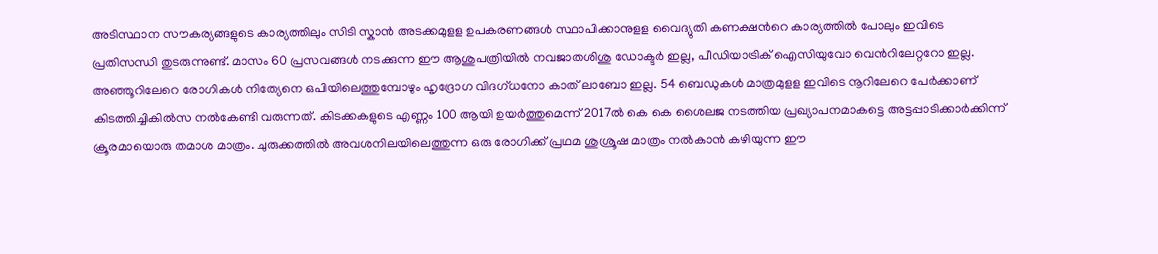അടിസ്ഥാന സൗകര്യങ്ങളുടെ കാര്യത്തിലും സിടി സ്കാന്‍ അടക്കമുളള ഉപകരണങ്ങള്‍ സ്ഥാപിക്കാനുളള വൈദ്യുതി കണക്ഷന്‍റെ കാര്യത്തില്‍ പോലും ഇവിടെ പ്രതിസന്ധി തുടരുന്നുണ്ട്. മാസം 60 പ്രസവങ്ങള്‍ നടക്കുന്ന ഈ ആശുപത്രിയില്‍ നവജാതശിശു ഡോക്ടര്‍ ഇല്ല, പീഡിയാട്രിക് ഐസിയുവോ വെന്‍റിലേറ്ററോ ഇല്ല. അഞ്ഞൂറിലേറെ രോഗികള്‍ നിത്യേനെ ഒപിയിലെത്തുമ്പോഴും ഹൃദ്രോഗ വിദഗ്ധനോ കാത് ലാബോ ഇല്ല. 54 ബെഡുകള്‍ മാത്രമുളള ഇവിടെ നൂറിലേറെ പേര്‍ക്കാണ് കിടത്തിച്ചികില്‍സ നല്‍കേണ്ടി വരുന്നത്. കിടക്കകളുടെ എണ്ണം 100 ആയി ഉയര്‍ത്തുമെന്ന് 2017ല്‍ കെ കെ ശൈലജ നടത്തിയ പ്രഖ്യാപനമാകട്ടെ അട്ടപ്പാടിക്കാര്‍ക്കിന്ന് ക്രൂരമായൊരു തമാശ മാത്രം. ചുരുക്കത്തില്‍ അവശനിലയിലെത്തുന്ന ഒരു രോഗിക്ക് പ്രഥമ ശുശ്രൂഷ മാത്രം നല്‍കാന്‍ കഴിയുന്ന ഈ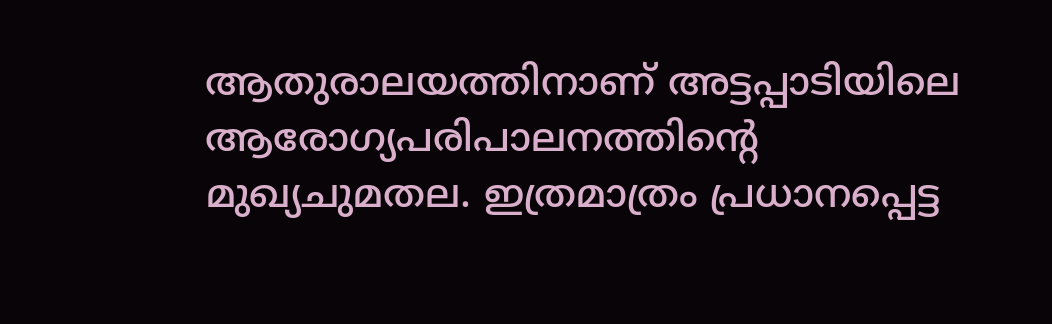ആതുരാലയത്തിനാണ് അട്ടപ്പാടിയിലെ ആരോഗ്യപരിപാലനത്തിന്‍റെ മുഖ്യചുമതല. ഇത്രമാത്രം പ്രധാനപ്പെട്ട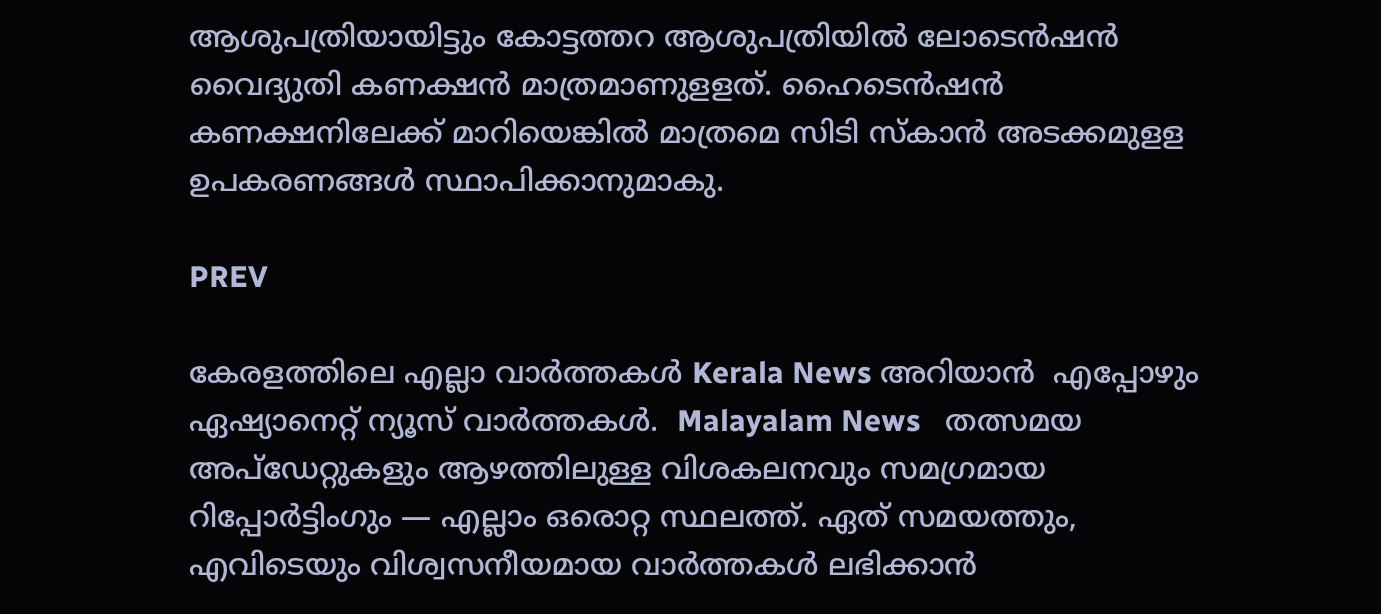ആശുപത്രിയായിട്ടും കോട്ടത്തറ ആശുപത്രിയില്‍ ലോടെന്‍ഷന്‍ വൈദ്യുതി കണക്ഷന്‍ മാത്രമാണുളളത്. ഹൈടെന്‍ഷന്‍ കണക്ഷനിലേക്ക് മാറിയെങ്കില്‍ മാത്രമെ സിടി സ്കാന്‍ അടക്കമുളള ഉപകരണങ്ങള്‍ സ്ഥാപിക്കാനുമാകു.

PREV

കേരളത്തിലെ എല്ലാ വാർത്തകൾ Kerala News അറിയാൻ  എപ്പോഴും ഏഷ്യാനെറ്റ് ന്യൂസ് വാർത്തകൾ.  Malayalam News   തത്സമയ അപ്‌ഡേറ്റുകളും ആഴത്തിലുള്ള വിശകലനവും സമഗ്രമായ റിപ്പോർട്ടിംഗും — എല്ലാം ഒരൊറ്റ സ്ഥലത്ത്. ഏത് സമയത്തും, എവിടെയും വിശ്വസനീയമായ വാർത്തകൾ ലഭിക്കാൻ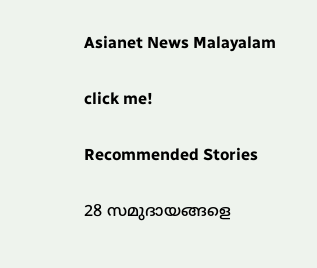Asianet News Malayalam

click me!

Recommended Stories

28 സമുദായങ്ങളെ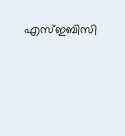എസ്ഇബിസി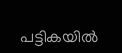പട്ടികയിൽ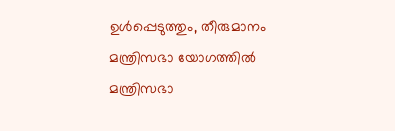ഉൾപ്പെടുത്തും, തീരുമാനം മന്ത്രിസഭാ യോഗത്തില്‍
മന്ത്രിസഭാ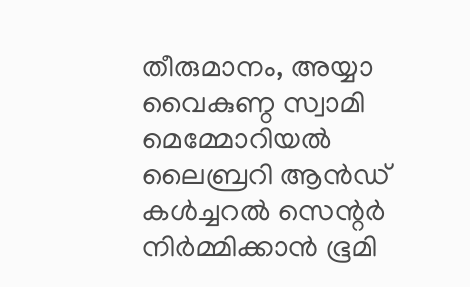തീരുമാനം, അയ്യാ വൈകുണ്ഠ സ്വാമി മെമ്മോറിയൽ ലൈബ്രറി ആൻഡ് കൾച്ചറൽ സെന്റർ നിർമ്മിക്കാൻ ഭൂമി